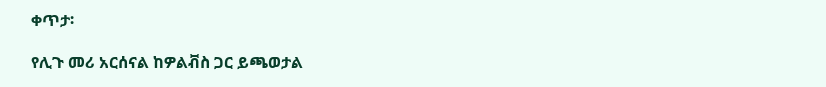ቀጥታ፡

የሊጉ መሪ አርሰናል ከዎልቭስ ጋር ይጫወታል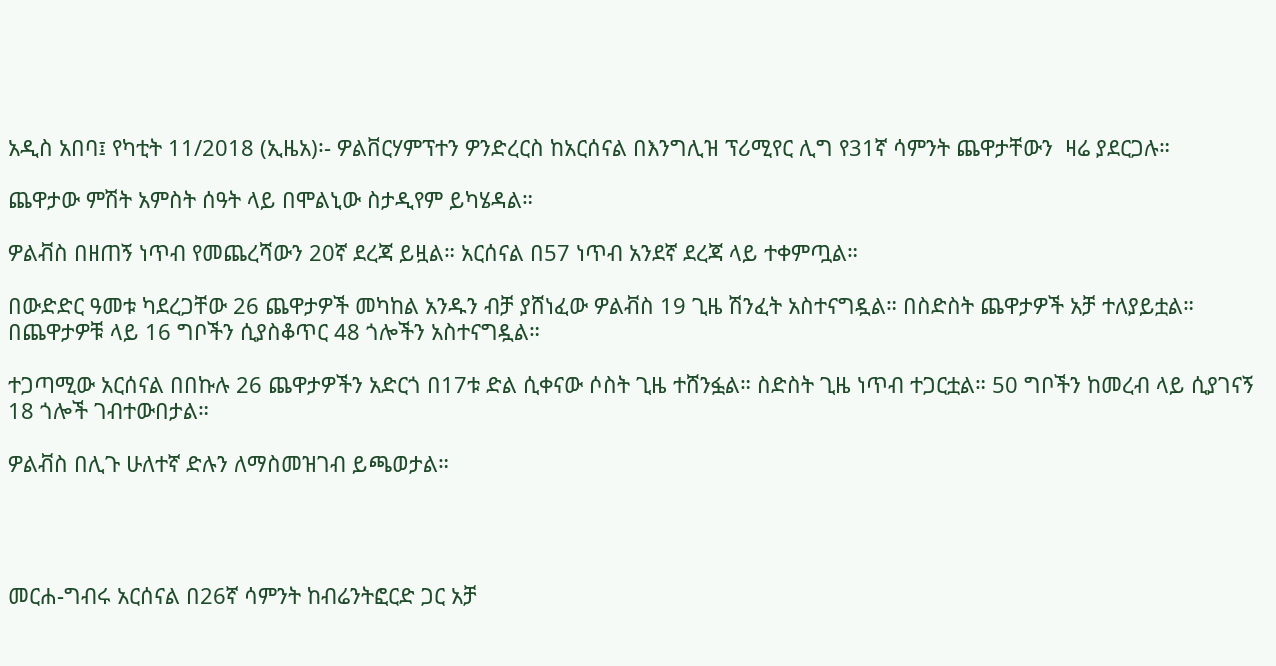አዲስ አበባ፤ የካቲት 11/2018 (ኢዜአ)፡- ዎልቨርሃምፕተን ዎንድረርስ ከአርሰናል በእንግሊዝ ፕሪሚየር ሊግ የ31ኛ ሳምንት ጨዋታቸውን  ዛሬ ያደርጋሉ።

ጨዋታው ምሽት አምስት ሰዓት ላይ በሞልኒው ስታዲየም ይካሄዳል።

ዎልቭስ በዘጠኝ ነጥብ የመጨረሻውን 20ኛ ደረጃ ይዟል። አርሰናል በ57 ነጥብ አንደኛ ደረጃ ላይ ተቀምጧል።

በውድድር ዓመቱ ካደረጋቸው 26 ጨዋታዎች መካከል አንዱን ብቻ ያሸነፈው ዎልቭስ 19 ጊዜ ሽንፈት አስተናግዷል። በስድስት ጨዋታዎች አቻ ተለያይቷል። በጨዋታዎቹ ላይ 16 ግቦችን ሲያስቆጥር 48 ጎሎችን አስተናግዷል።

ተጋጣሚው አርሰናል በበኩሉ 26 ጨዋታዎችን አድርጎ በ17ቱ ድል ሲቀናው ሶስት ጊዜ ተሸንፏል። ስድስት ጊዜ ነጥብ ተጋርቷል። 50 ግቦችን ከመረብ ላይ ሲያገናኝ 18 ጎሎች ገብተውበታል።

ዎልቭስ በሊጉ ሁለተኛ ድሉን ለማስመዝገብ ይጫወታል።




መርሐ-ግብሩ አርሰናል በ26ኛ ሳምንት ከብሬንትፎርድ ጋር አቻ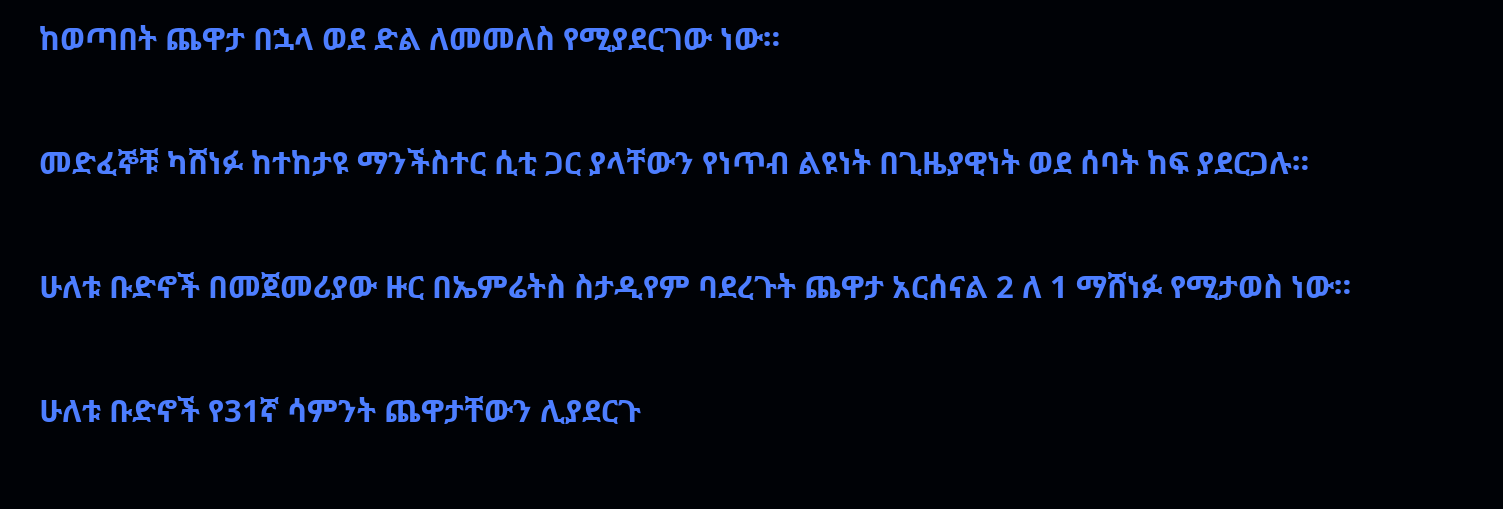ከወጣበት ጨዋታ በኋላ ወደ ድል ለመመለስ የሚያደርገው ነው።

መድፈኞቹ ካሸነፉ ከተከታዩ ማንችስተር ሲቲ ጋር ያላቸውን የነጥብ ልዩነት በጊዜያዊነት ወደ ሰባት ከፍ ያደርጋሉ።

ሁለቱ ቡድኖች በመጀመሪያው ዙር በኤምሬትስ ስታዲየም ባደረጉት ጨዋታ አርሰናል 2 ለ 1 ማሸነፉ የሚታወስ ነው።

ሁለቱ ቡድኖች የ31ኛ ሳምንት ጨዋታቸውን ሊያደርጉ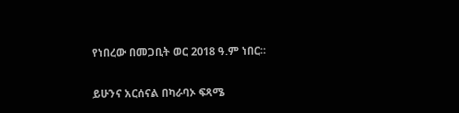የነበረው በመጋቢት ወር 2018 ዓ.ም ነበር።

ይሁንና አርሰናል በካራባኦ ፍጻሜ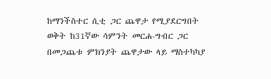ከማንችስተር ሲቲ ጋር ጨዋታ የሚያደርግበት ወቅት ከ31ኛው ሳምንት መርሐ-ግብር ጋር በመጋጨቱ ምክንያት ጨዋታው ላይ ማስተካካያ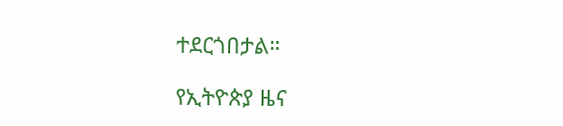ተደርጎበታል።

የኢትዮጵያ ዜና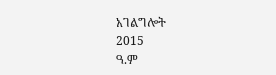አገልግሎት
2015
ዓ.ም